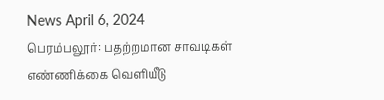News April 6, 2024
பெரம்பலூர்: பதற்றமான சாவடிகள் எண்ணிக்கை வெளியீடு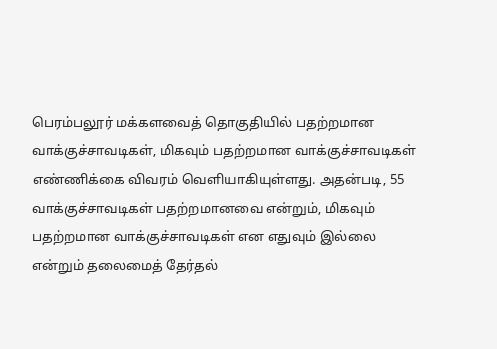பெரம்பலூர் மக்களவைத் தொகுதியில் பதற்றமான வாக்குச்சாவடிகள், மிகவும் பதற்றமான வாக்குச்சாவடிகள் எண்ணிக்கை விவரம் வெளியாகியுள்ளது. அதன்படி, 55 வாக்குச்சாவடிகள் பதற்றமானவை என்றும், மிகவும் பதற்றமான வாக்குச்சாவடிகள் என எதுவும் இல்லை என்றும் தலைமைத் தேர்தல்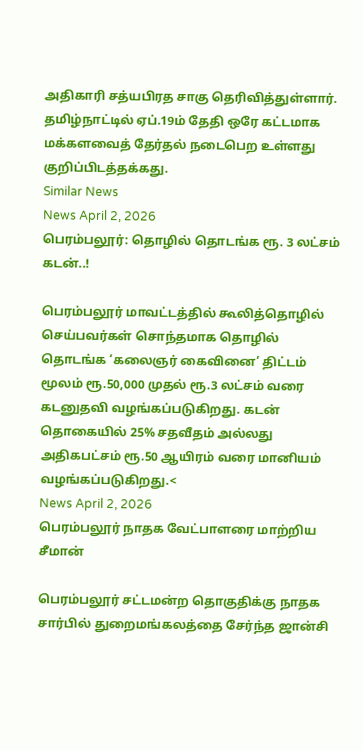அதிகாரி சத்யபிரத சாகு தெரிவித்துள்ளார். தமிழ்நாட்டில் ஏப்.19ம் தேதி ஒரே கட்டமாக மக்களவைத் தேர்தல் நடைபெற உள்ளது குறிப்பிடத்தக்கது.
Similar News
News April 2, 2026
பெரம்பலூர்: தொழில் தொடங்க ரூ. 3 லட்சம் கடன்..!

பெரம்பலூர் மாவட்டத்தில் கூலித்தொழில் செய்பவர்கள் சொந்தமாக தொழில் தொடங்க ‘கலைஞர் கைவினை’ திட்டம் மூலம் ரூ.50,000 முதல் ரூ.3 லட்சம் வரை கடனுதவி வழங்கப்படுகிறது. கடன் தொகையில் 25% சதவீதம் அல்லது அதிகபட்சம் ரூ.50 ஆயிரம் வரை மானியம் வழங்கப்படுகிறது.<
News April 2, 2026
பெரம்பலூர் நாதக வேட்பாளரை மாற்றிய சீமான்

பெரம்பலூர் சட்டமன்ற தொகுதிக்கு நாதக சார்பில் துறைமங்கலத்தை சேர்ந்த ஜான்சி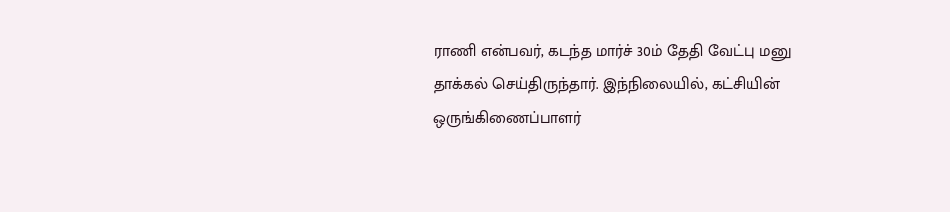ராணி என்பவர், கடந்த மார்ச் 30ம் தேதி வேட்பு மனு தாக்கல் செய்திருந்தார். இந்நிலையில், கட்சியின் ஒருங்கிணைப்பாளர்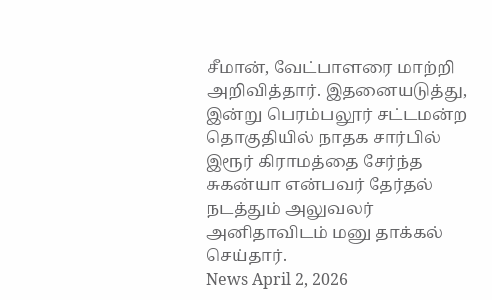சீமான், வேட்பாளரை மாற்றி அறிவித்தார். இதனையடுத்து, இன்று பெரம்பலூர் சட்டமன்ற தொகுதியில் நாதக சார்பில் இரூர் கிராமத்தை சேர்ந்த சுகன்யா என்பவர் தேர்தல் நடத்தும் அலுவலர் அனிதாவிடம் மனு தாக்கல் செய்தார்.
News April 2, 2026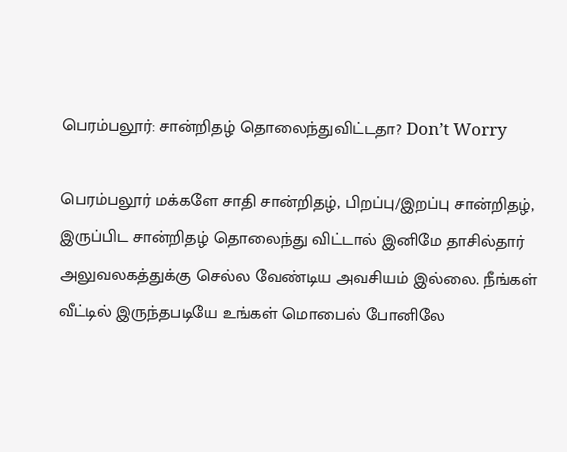பெரம்பலூர்: சான்றிதழ் தொலைந்துவிட்டதா? Don’t Worry

பெரம்பலூர் மக்களே சாதி சான்றிதழ், பிறப்பு/இறப்பு சான்றிதழ், இருப்பிட சான்றிதழ் தொலைந்து விட்டால் இனிமே தாசில்தார் அலுவலகத்துக்கு செல்ல வேண்டிய அவசியம் இல்லை. நீங்கள் வீட்டில் இருந்தபடியே உங்கள் மொபைல் போனிலே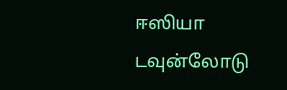ஈஸியா டவுன்லோடு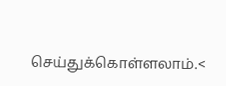செய்துக்கொள்ளலாம்.<